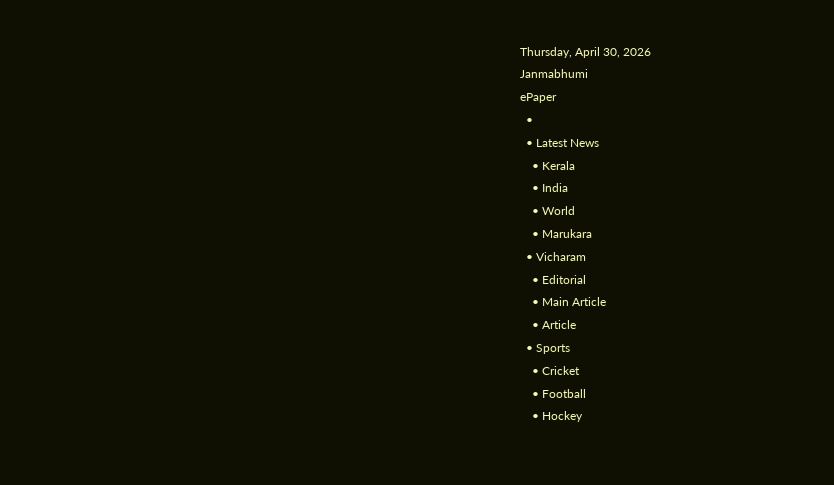Thursday, April 30, 2026
Janmabhumi
ePaper
  •
  • Latest News
    • Kerala
    • India
    • World
    • Marukara
  • Vicharam
    • Editorial
    • Main Article
    • Article
  • Sports
    • Cricket
    • Football
    • Hockey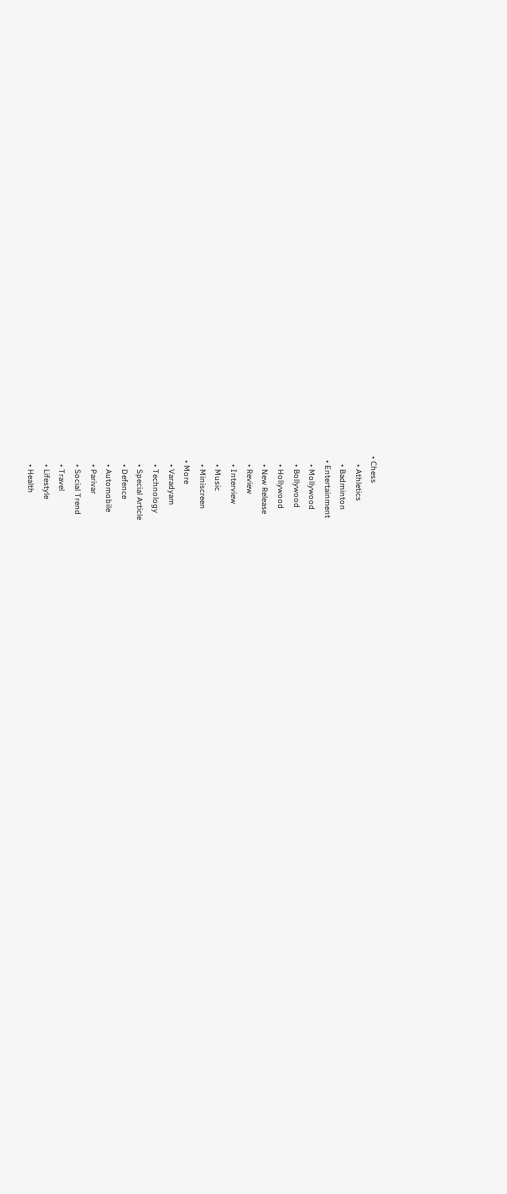• Chess
    • Athletics
    • Badminton
  • Entertainment
    • Mollywood
    • Bollywood
    • Hollywood
    • New Release
    • Review
    • Interview
    • Music
    • Miniscreen
  • More
    • Varadyam
    • Technology
    • Special Article
    • Defence
    • Automobile
    • Parivar
    • Social Trend
    • Travel
    • Lifestyle
    • Health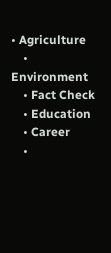• Agriculture
    • Environment
    • Fact Check
    • Education
    • Career
    •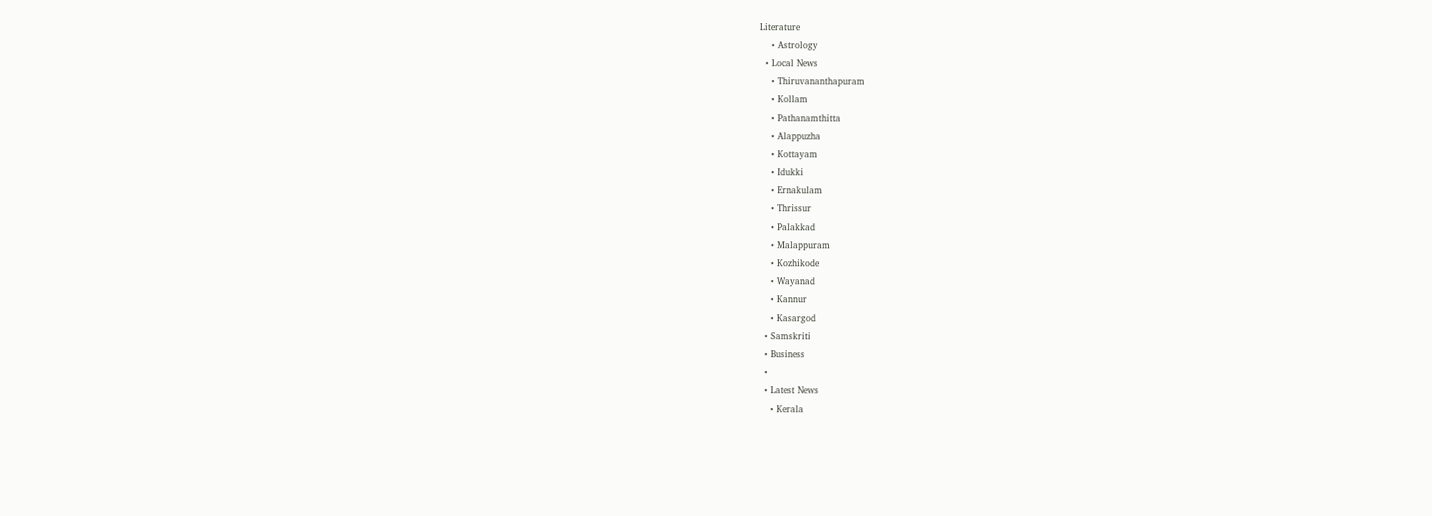Literature
    • Astrology
  • Local News
    • Thiruvananthapuram
    • Kollam
    • Pathanamthitta
    • Alappuzha
    • Kottayam
    • Idukki
    • Ernakulam
    • Thrissur
    • Palakkad
    • Malappuram
    • Kozhikode
    • Wayanad
    • Kannur
    • Kasargod
  • Samskriti
  • Business
  •
  • Latest News
    • Kerala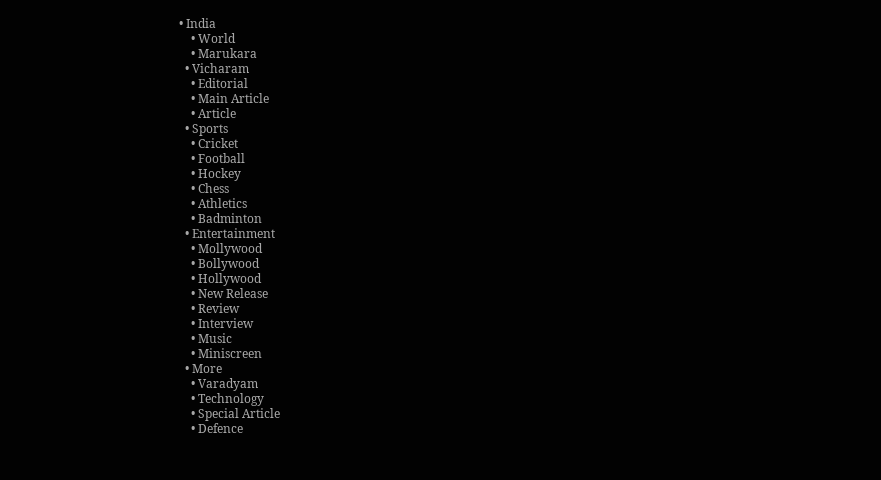• India
    • World
    • Marukara
  • Vicharam
    • Editorial
    • Main Article
    • Article
  • Sports
    • Cricket
    • Football
    • Hockey
    • Chess
    • Athletics
    • Badminton
  • Entertainment
    • Mollywood
    • Bollywood
    • Hollywood
    • New Release
    • Review
    • Interview
    • Music
    • Miniscreen
  • More
    • Varadyam
    • Technology
    • Special Article
    • Defence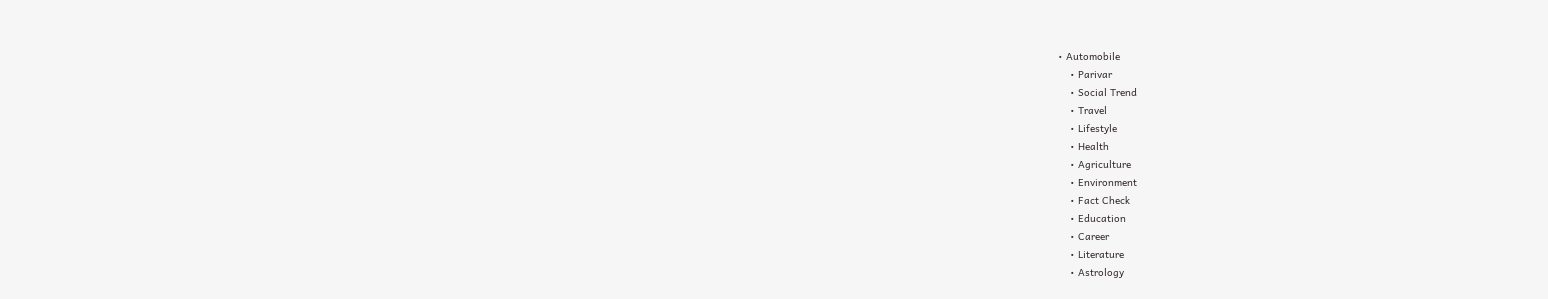• Automobile
    • Parivar
    • Social Trend
    • Travel
    • Lifestyle
    • Health
    • Agriculture
    • Environment
    • Fact Check
    • Education
    • Career
    • Literature
    • Astrology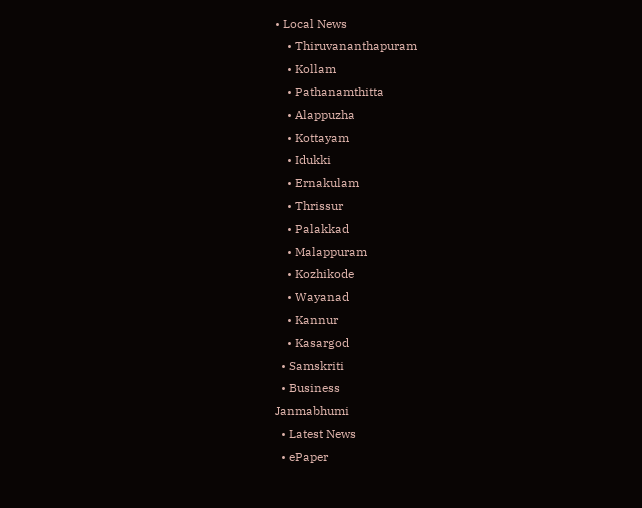• Local News
    • Thiruvananthapuram
    • Kollam
    • Pathanamthitta
    • Alappuzha
    • Kottayam
    • Idukki
    • Ernakulam
    • Thrissur
    • Palakkad
    • Malappuram
    • Kozhikode
    • Wayanad
    • Kannur
    • Kasargod
  • Samskriti
  • Business
Janmabhumi
  • Latest News
  • ePaper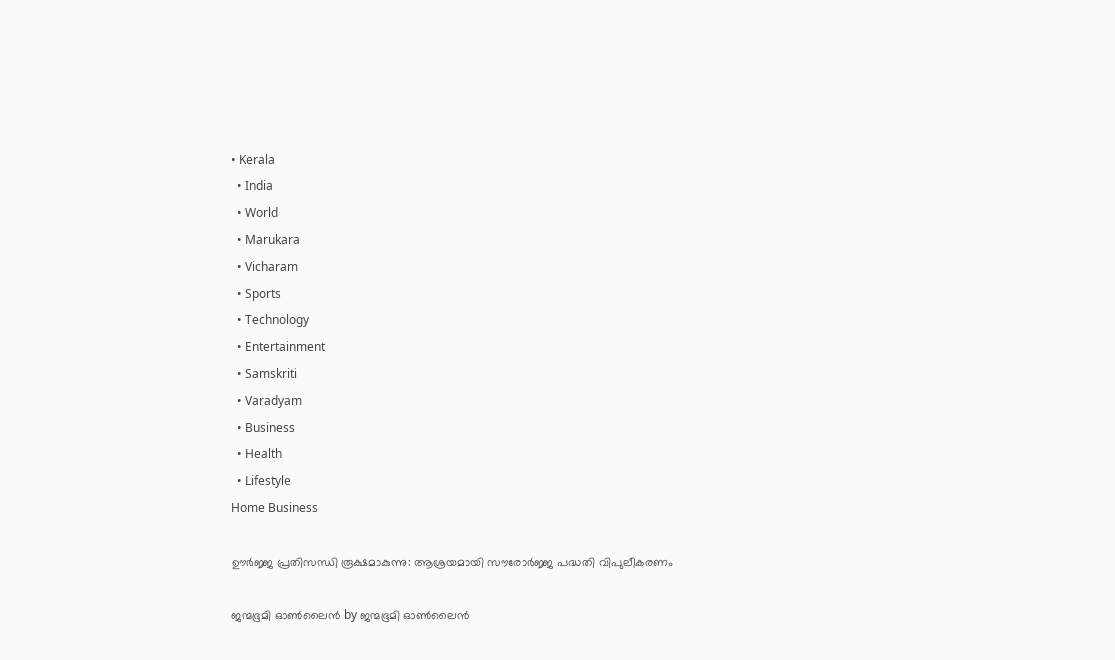• Kerala
  • India
  • World
  • Marukara
  • Vicharam
  • Sports
  • Technology
  • Entertainment
  • Samskriti
  • Varadyam
  • Business
  • Health
  • Lifestyle
Home Business

ഊര്‍ജ്ജ പ്രതിസന്ധി രൂക്ഷമാകുന്നു: ആശ്രയമായി സൗരോര്‍ജ്ജ പദ്ധതി വിപുലീകരണം

ജന്മഭൂമി ഓണ്‍ലൈന്‍ by ജന്മഭൂമി ഓണ്‍ലൈന്‍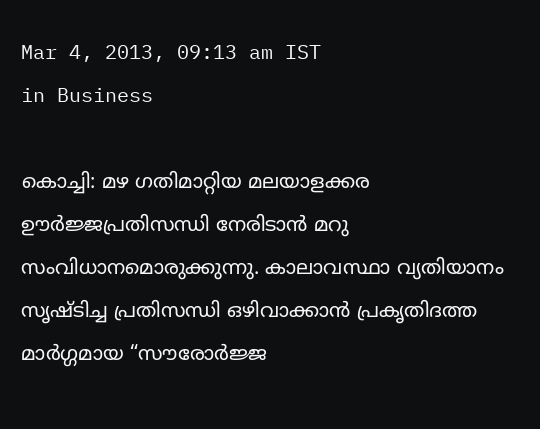Mar 4, 2013, 09:13 am IST
in Business

കൊച്ചി: മഴ ഗതിമാറ്റിയ മലയാളക്കര ഊര്‍ജ്ജപ്രതിസന്ധി നേരിടാന്‍ മറു സംവിധാനമൊരുക്കുന്നു. കാലാവസ്ഥാ വ്യതിയാനം സൃഷ്ടിച്ച പ്രതിസന്ധി ഒഴിവാക്കാന്‍ പ്രകൃതിദത്ത മാര്‍ഗ്ഗമായ “സൗരോര്‍ജ്ജ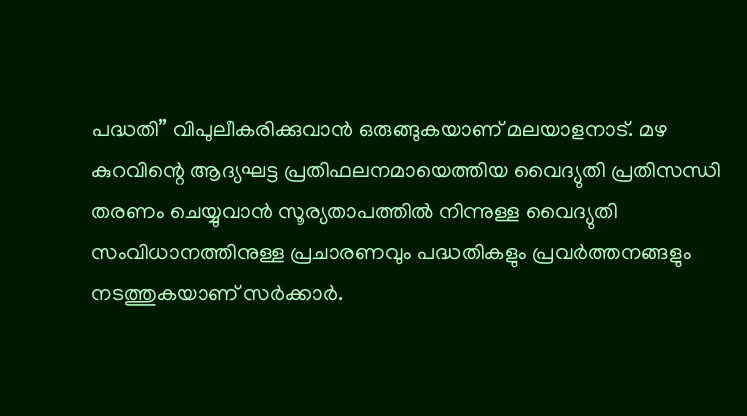പദ്ധതി” വിപുലീകരിക്കുവാന്‍ ഒരുങ്ങുകയാണ്‌ മലയാളനാട്‌. മഴ കുറവിന്റെ ആദ്യഘട്ട പ്രതിഫലനമായെത്തിയ വൈദ്യുതി പ്രതിസന്ധി തരണം ചെയ്യുവാന്‍ സൂര്യതാപത്തില്‍ നിന്നുള്ള വൈദ്യുതി സംവിധാനത്തിനുള്ള പ്രചാരണവും പദ്ധതികളും പ്രവര്‍ത്തനങ്ങളും നടത്തുകയാണ്‌ സര്‍ക്കാര്‍.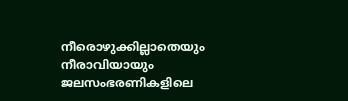നീരൊഴുക്കില്ലാതെയും നീരാവിയായും ജലസംഭരണികളിലെ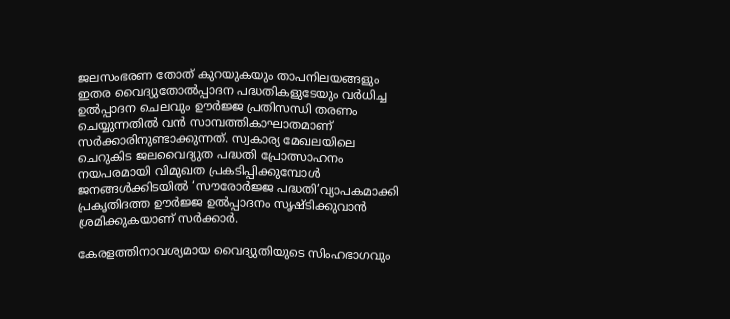ജലസംഭരണ തോത്‌ കുറയുകയും താപനിലയങ്ങളും ഇതര വൈദ്യുതോല്‍പ്പാദന പദ്ധതികളുടേയും വര്‍ധിച്ച ഉല്‍പ്പാദന ചെലവും ഊര്‍ജ്ജ പ്രതിസന്ധി തരണം ചെയ്യുന്നതില്‍ വന്‍ സാമ്പത്തികാഘാതമാണ്‌ സര്‍ക്കാരിനുണ്ടാക്കുന്നത്‌. സ്വകാര്യ മേഖലയിലെ ചെറുകിട ജലവൈദ്യുത പദ്ധതി പ്രോത്സാഹനം നയപരമായി വിമുഖത പ്രകടിപ്പിക്കുമ്പോള്‍ ജനങ്ങള്‍ക്കിടയില്‍ ‘സൗരോര്‍ജ്ജ പദ്ധതി’വ്യാപകമാക്കി പ്രകൃതിദത്ത ഊര്‍ജ്ജ ഉല്‍പ്പാദനം സൃഷ്ടിക്കുവാന്‍ ശ്രമിക്കുകയാണ്‌ സര്‍ക്കാര്‍.

കേരളത്തിനാവശ്യമായ വൈദ്യുതിയുടെ സിംഹഭാഗവും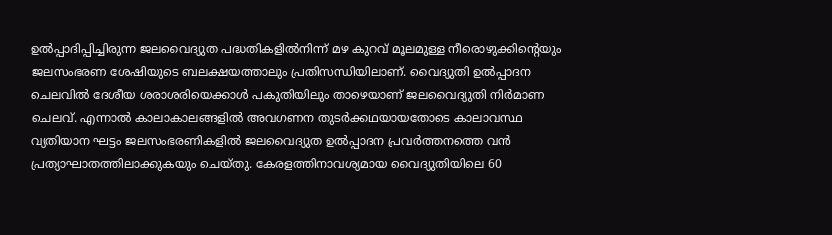ഉല്‍പ്പാദിപ്പിച്ചിരുന്ന ജലവൈദ്യുത പദ്ധതികളില്‍നിന്ന്‌ മഴ കുറവ്‌ മൂലമുള്ള നീരൊഴുക്കിന്റെയും ജലസംഭരണ ശേഷിയുടെ ബലക്ഷയത്താലും പ്രതിസന്ധിയിലാണ്‌. വൈദ്യുതി ഉല്‍പ്പാദന ചെലവില്‍ ദേശീയ ശരാശരിയെക്കാള്‍ പകുതിയിലും താഴെയാണ്‌ ജലവൈദ്യുതി നിര്‍മാണ ചെലവ്‌. എന്നാല്‍ കാലാകാലങ്ങളില്‍ അവഗണന തുടര്‍ക്കഥയായതോടെ കാലാവസ്ഥ വ്യതിയാന ഘട്ടം ജലസംഭരണികളില്‍ ജലവൈദ്യുത ഉല്‍പ്പാദന പ്രവര്‍ത്തനത്തെ വന്‍ പ്രത്യാഘാതത്തിലാക്കുകയും ചെയ്തു. കേരളത്തിനാവശ്യമായ വൈദ്യുതിയിലെ 60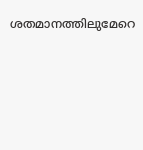ശതമാനത്തിലുമേറെ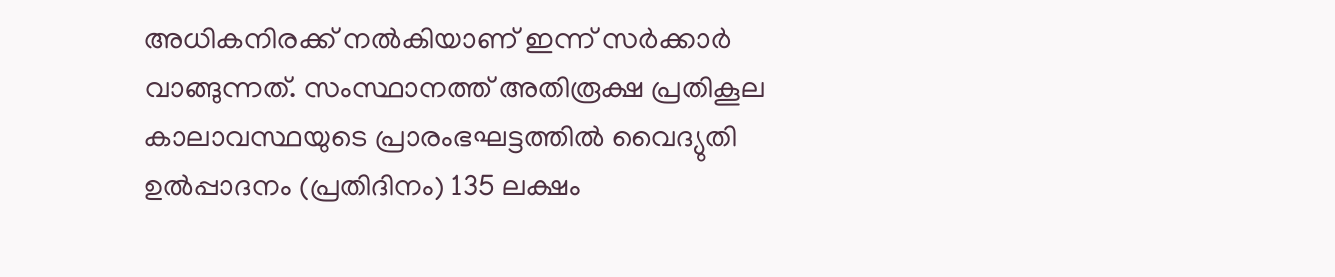അധികനിരക്ക്‌ നല്‍കിയാണ്‌ ഇന്ന്‌ സര്‍ക്കാര്‍ വാങ്ങുന്നത്‌. സംസ്ഥാനത്ത്‌ അതിരൂക്ഷ പ്രതികൂല കാലാവസ്ഥയുടെ പ്രാരംഭഘട്ടത്തില്‍ വൈദ്യുതി ഉല്‍പ്പാദനം (പ്രതിദിനം) 135 ലക്ഷം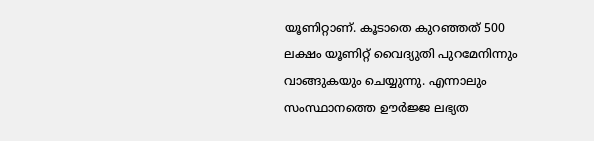യൂണിറ്റാണ്‌. കൂടാതെ കുറഞ്ഞത്‌ 500 ലക്ഷം യൂണിറ്റ്‌ വൈദ്യുതി പുറമേനിന്നും വാങ്ങുകയും ചെയ്യുന്നു. എന്നാലും സംസ്ഥാനത്തെ ഊര്‍ജ്ജ ലഭ്യത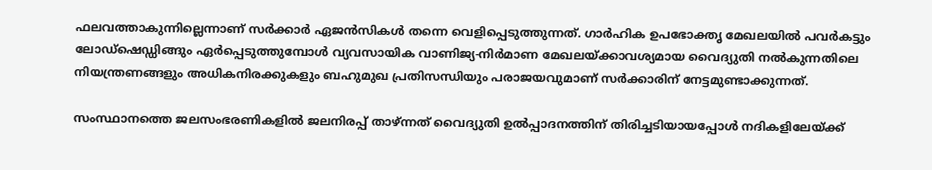ഫലവത്താകുന്നില്ലെന്നാണ്‌ സര്‍ക്കാര്‍ ഏജന്‍സികള്‍ തന്നെ വെളിപ്പെടുത്തുന്നത്‌. ഗാര്‍ഹിക ഉപഭോക്തൃ മേഖലയില്‍ പവര്‍കട്ടും ലോഡ്ഷെഡ്ഡിങ്ങും ഏര്‍പ്പെടുത്തുമ്പോള്‍ വ്യവസായിക വാണിജ്യ-നിര്‍മാണ മേഖലയ്‌ക്കാവശ്യമായ വൈദ്യുതി നല്‍കുന്നതിലെ നിയന്ത്രണങ്ങളും അധികനിരക്കുകളും ബഹുമുഖ പ്രതിസന്ധിയും പരാജയവുമാണ്‌ സര്‍ക്കാരിന്‌ നേട്ടമുണ്ടാക്കുന്നത്‌.

സംസ്ഥാനത്തെ ജലസംഭരണികളില്‍ ജലനിരപ്പ്‌ താഴ്‌ന്നത്‌ വൈദ്യുതി ഉല്‍പ്പാദനത്തിന്‌ തിരിച്ചടിയായപ്പോള്‍ നദികളിലേയ്‌ക്ക്‌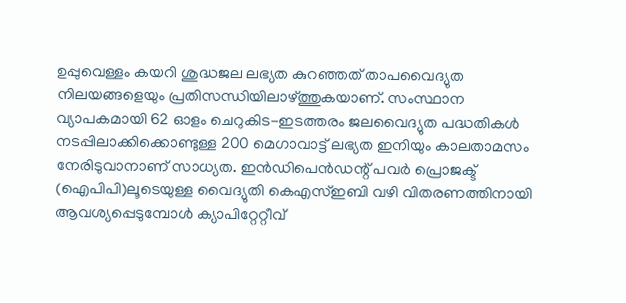ഉപ്പുവെള്ളം കയറി ശുദ്ധജല ലഭ്യത കുറഞ്ഞത്‌ താപവൈദ്യുത നിലയങ്ങളെയും പ്രതിസന്ധിയിലാഴ്‌ത്തുകയാണ്‌. സംസ്ഥാന വ്യാപകമായി 62 ഓളം ചെറുകിട-ഇടത്തരം ജലവൈദ്യുത പദ്ധതികള്‍ നടപ്പിലാക്കിക്കൊണ്ടുള്ള 200 മെഗാവാട്ട്‌ ലഭ്യത ഇനിയും കാലതാമസം നേരിടുവാനാണ്‌ സാധ്യത. ഇന്‍ഡിപെന്‍ഡന്റ്‌ പവര്‍ പ്രൊജക്ട്‌ (ഐപിപി)ലൂടെയുള്ള വൈദ്യുതി കെഎസ്‌ഇബി വഴി വിതരണത്തിനായി ആവശ്യപ്പെടുമ്പോള്‍ ക്യാപിറ്റേറ്റീവ്‌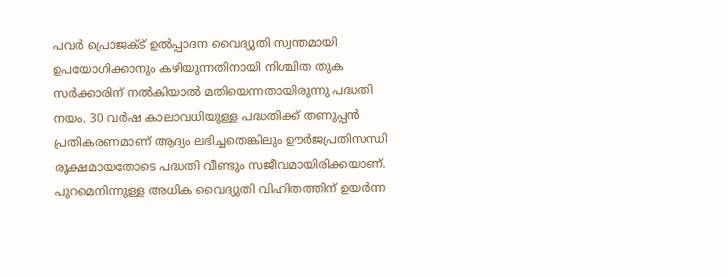പവര്‍ പ്രൊജക്ട്‌ ഉല്‍പ്പാദന വൈദ്യുതി സ്വന്തമായി ഉപയോഗിക്കാനും കഴിയുന്നതിനായി നിശ്ചിത തുക സര്‍ക്കാരിന്‌ നല്‍കിയാല്‍ മതിയെന്നതായിരുന്നു പദ്ധതി നയം. 30 വര്‍ഷ കാലാവധിയുള്ള പദ്ധതിക്ക്‌ തണുപ്പന്‍ പ്രതികരണമാണ്‌ ആദ്യം ലഭിച്ചതെങ്കിലും ഊര്‍ജപ്രതിസന്ധി രൂക്ഷമായതോടെ പദ്ധതി വീണ്ടും സജീവമായിരിക്കയാണ്‌. പുറമെനിന്നുള്ള അധിക വൈദ്യുതി വിഹിതത്തിന്‌ ഉയര്‍ന്ന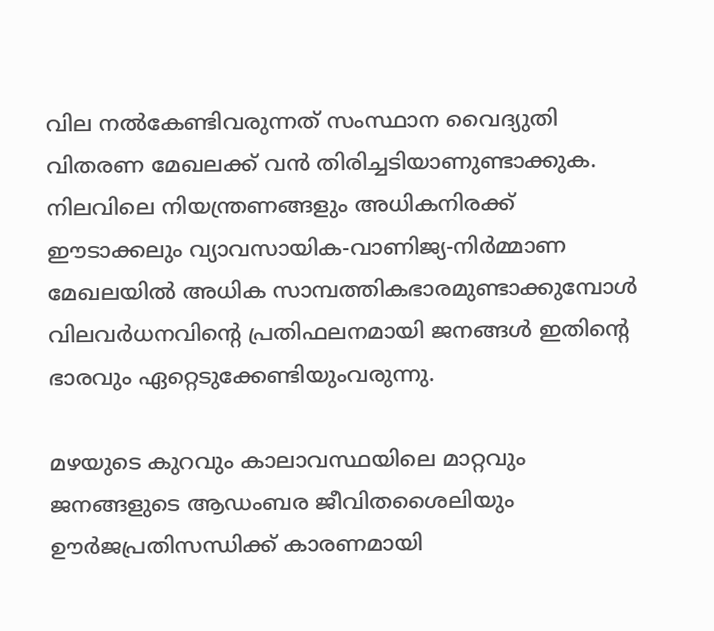വില നല്‍കേണ്ടിവരുന്നത്‌ സംസ്ഥാന വൈദ്യുതി വിതരണ മേഖലക്ക്‌ വന്‍ തിരിച്ചടിയാണുണ്ടാക്കുക. നിലവിലെ നിയന്ത്രണങ്ങളും അധികനിരക്ക്‌ ഈടാക്കലും വ്യാവസായിക-വാണിജ്യ-നിര്‍മ്മാണ മേഖലയില്‍ അധിക സാമ്പത്തികഭാരമുണ്ടാക്കുമ്പോള്‍ വിലവര്‍ധനവിന്റെ പ്രതിഫലനമായി ജനങ്ങള്‍ ഇതിന്റെ ഭാരവും ഏറ്റെടുക്കേണ്ടിയുംവരുന്നു.

മഴയുടെ കുറവും കാലാവസ്ഥയിലെ മാറ്റവും ജനങ്ങളുടെ ആഡംബര ജീവിതശൈലിയും ഊര്‍ജപ്രതിസന്ധിക്ക്‌ കാരണമായി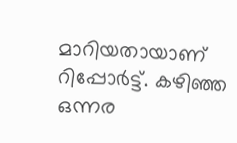മാറിയതായാണ്‌ റിപ്പോര്‍ട്ട്‌. കഴിഞ്ഞ ഒന്നര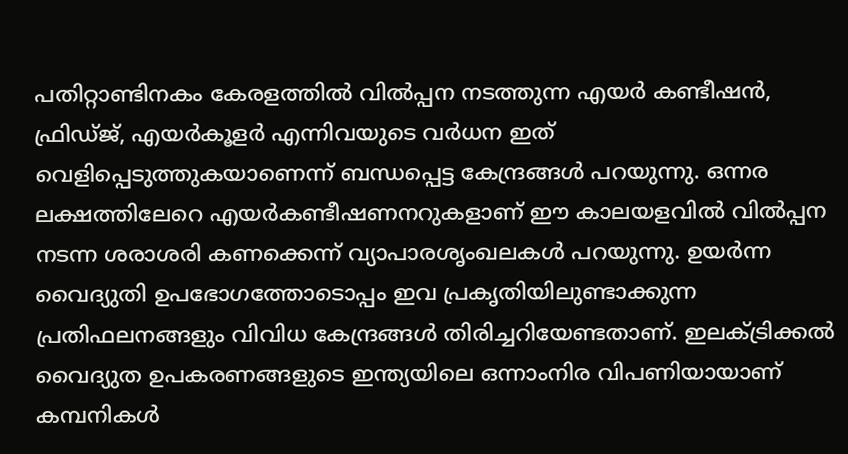പതിറ്റാണ്ടിനകം കേരളത്തില്‍ വില്‍പ്പന നടത്തുന്ന എയര്‍ കണ്ടീഷന്‍, ഫ്രിഡ്ജ്‌, എയര്‍കൂളര്‍ എന്നിവയുടെ വര്‍ധന ഇത്‌ വെളിപ്പെടുത്തുകയാണെന്ന്‌ ബന്ധപ്പെട്ട കേന്ദ്രങ്ങള്‍ പറയുന്നു. ഒന്നര ലക്ഷത്തിലേറെ എയര്‍കണ്ടീഷണനറുകളാണ്‌ ഈ കാലയളവില്‍ വില്‍പ്പന നടന്ന ശരാശരി കണക്കെന്ന്‌ വ്യാപാരശൃംഖലകള്‍ പറയുന്നു. ഉയര്‍ന്ന വൈദ്യുതി ഉപഭോഗത്തോടൊപ്പം ഇവ പ്രകൃതിയിലുണ്ടാക്കുന്ന പ്രതിഫലനങ്ങളും വിവിധ കേന്ദ്രങ്ങള്‍ തിരിച്ചറിയേണ്ടതാണ്‌. ഇലക്ട്രിക്കല്‍ വൈദ്യുത ഉപകരണങ്ങളുടെ ഇന്ത്യയിലെ ഒന്നാംനിര വിപണിയായാണ്‌ കമ്പനികള്‍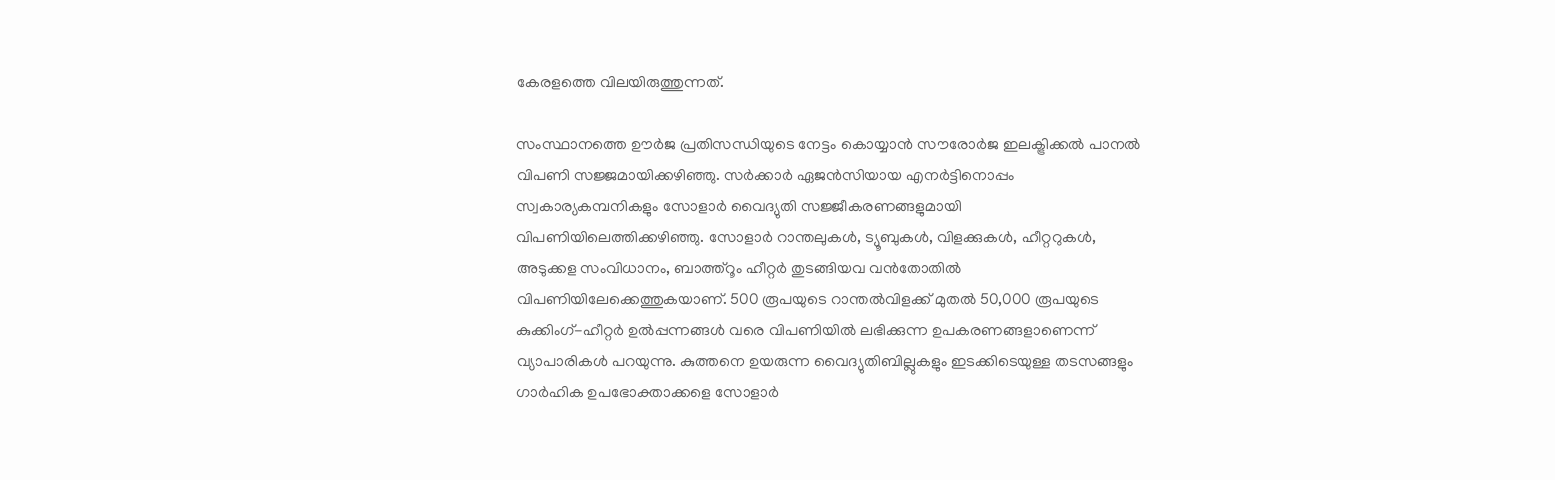കേരളത്തെ വിലയിരുത്തുന്നത്‌.

സംസ്ഥാനത്തെ ഊര്‍ജ പ്രതിസന്ധിയുടെ നേട്ടം കൊയ്യാന്‍ സൗരോര്‍ജ ഇലക്ട്രിക്കല്‍ പാനല്‍ വിപണി സജ്ജമായിക്കഴിഞ്ഞു. സര്‍ക്കാര്‍ ഏജന്‍സിയായ എനര്‍ട്ടിനൊപ്പം സ്വകാര്യകമ്പനികളും സോളാര്‍ വൈദ്യുതി സജ്ജീകരണങ്ങളുമായി വിപണിയിലെത്തിക്കഴിഞ്ഞു. സോളാര്‍ റാന്തലുകള്‍, ട്യൂബുകള്‍, വിളക്കുകള്‍, ഹീറ്ററുകള്‍, അടുക്കള സംവിധാനം, ബാത്ത്‌റൂം ഹീറ്റര്‍ തുടങ്ങിയവ വന്‍തോതില്‍ വിപണിയിലേക്കെത്തുകയാണ്‌. 500 രൂപയുടെ റാന്തല്‍വിളക്ക്‌ മുതല്‍ 50,000 രൂപയുടെ കുക്കിംഗ്‌-ഹീറ്റര്‍ ഉല്‍പ്പന്നങ്ങള്‍ വരെ വിപണിയില്‍ ലഭിക്കുന്ന ഉപകരണങ്ങളാണെന്ന്‌ വ്യാപാരികള്‍ പറയുന്നു. കുത്തനെ ഉയരുന്ന വൈദ്യുതിബില്ലുകളും ഇടക്കിടെയുള്ള തടസങ്ങളും ഗാര്‍ഹിക ഉപഭോക്താക്കളെ സോളാര്‍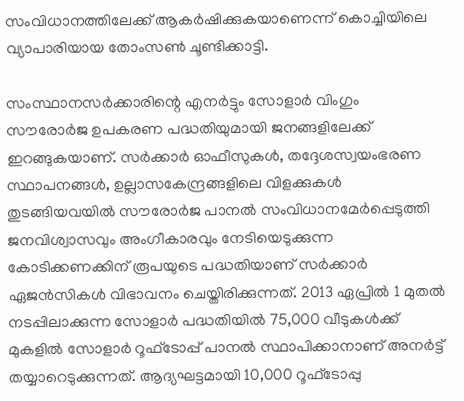സംവിധാനത്തിലേക്ക്‌ ആകര്‍ഷിക്കുകയാണെന്ന്‌ കൊച്ചിയിലെ വ്യാപാരിയായ തോംസണ്‍ ചൂണ്ടിക്കാട്ടി.

സംസ്ഥാനസര്‍ക്കാരിന്റെ എനര്‍ട്ടും സോളാര്‍ വിംഗും സൗരോര്‍ജ ഉപകരണ പദ്ധതിയുമായി ജനങ്ങളിലേക്ക്‌ ഇറങ്ങുകയാണ്‌. സര്‍ക്കാര്‍ ഓഫീസുകള്‍, തദ്ദേശസ്വയംഭരണ സ്ഥാപനങ്ങള്‍, ഉല്ലാസകേന്ദ്രങ്ങളിലെ വിളക്കുകള്‍ തുടങ്ങിയവയില്‍ സൗരോര്‍ജ പാനല്‍ സംവിധാനമേര്‍പ്പെടുത്തി ജനവിശ്വാസവും അംഗീകാരവും നേടിയെടുക്കുന്ന കോടിക്കണക്കിന്‌ രൂപയുടെ പദ്ധതിയാണ്‌ സര്‍ക്കാര്‍ ഏജന്‍സികള്‍ വിഭാവനം ചെയ്തിരിക്കുന്നത്‌. 2013 ഏപ്രില്‍ 1 മുതല്‍ നടപ്പിലാക്കുന്ന സോളാര്‍ പദ്ധതിയില്‍ 75,000 വീടുകള്‍ക്ക്‌ മുകളില്‍ സോളാര്‍ റൂഫ്ടോപ്പ്‌ പാനല്‍ സ്ഥാപിക്കാനാണ്‌ അനര്‍ട്ട്‌ തയ്യാറെടുക്കുന്നത്‌. ആദ്യഘട്ടമായി 10,000 റൂഫ്ടോപ്പു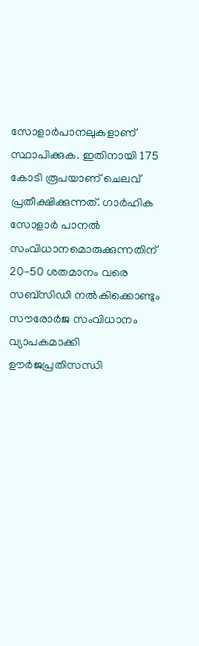സോളാര്‍പാനലുകളാണ്‌ സ്ഥാപിക്കുക. ഇതിനായി 175 കോടി രൂപയാണ്‌ ചെലവ്‌ പ്രതീക്ഷിക്കുന്നത്‌. ഗാര്‍ഹിക സോളാര്‍ പാനല്‍ സംവിധാനമൊരുക്കുന്നതിന്‌ 20-50 ശതമാനം വരെ സബ്സിഡി നല്‍കിക്കൊണ്ടും സൗരോര്‍ജ സംവിധാനം വ്യാപകമാക്കി ഊര്‍ജപ്രതിസന്ധി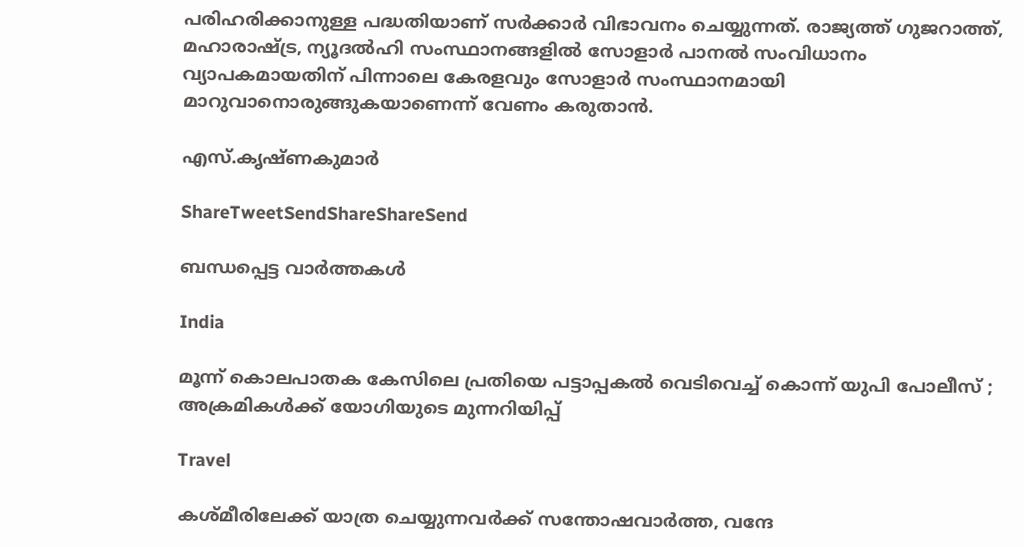പരിഹരിക്കാനുള്ള പദ്ധതിയാണ്‌ സര്‍ക്കാര്‍ വിഭാവനം ചെയ്യുന്നത്‌. രാജ്യത്ത്‌ ഗുജറാത്ത്‌, മഹാരാഷ്‌ട്ര, ന്യൂദല്‍ഹി സംസ്ഥാനങ്ങളില്‍ സോളാര്‍ പാനല്‍ സംവിധാനം വ്യാപകമായതിന്‌ പിന്നാലെ കേരളവും സോളാര്‍ സംസ്ഥാനമായി മാറുവാനൊരുങ്ങുകയാണെന്ന്‌ വേണം കരുതാന്‍.

എസ്‌.കൃഷ്ണകുമാര്‍

ShareTweetSendShareShareSend

ബന്ധപ്പെട്ട വാര്‍ത്തകള്‍

India

മൂന്ന് കൊലപാതക കേസിലെ പ്രതിയെ പട്ടാപ്പകൽ വെടിവെച്ച് കൊന്ന് യുപി പോലീസ് ; അക്രമികൾക്ക് യോഗിയുടെ മുന്നറിയിപ്പ്

Travel

കശ്മീരിലേക്ക് യാത്ര ചെയ്യുന്നവർക്ക് സന്തോഷവാർത്ത, വന്ദേ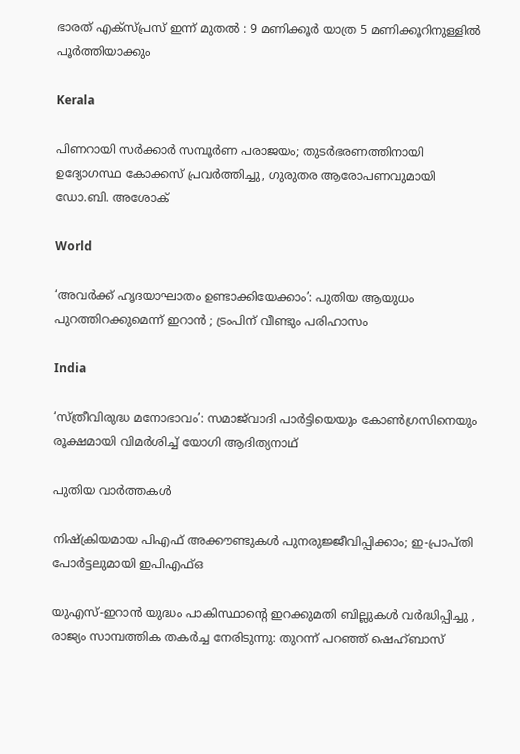ഭാരത് എക്സ്പ്രസ് ഇന്ന് മുതൽ : 9 മണിക്കൂർ യാത്ര 5 മണിക്കൂറിനുള്ളിൽ പൂർത്തിയാക്കും

Kerala

പിണറായി സർക്കാർ സമ്പൂർണ പരാജയം; തുടർഭരണത്തിനായി ഉദ്യോഗസ്ഥ കോക്കസ് പ്രവർത്തിച്ചു, ഗുരുതര ആരോപണവുമായി ഡോ.ബി. അശോക്

World

‘അവർക്ക് ഹൃദയാഘാതം ഉണ്ടാക്കിയേക്കാം’: പുതിയ ആയുധം പുറത്തിറക്കുമെന്ന് ഇറാൻ ; ട്രംപിന് വീണ്ടും പരിഹാസം

India

‘സ്ത്രീവിരുദ്ധ മനോഭാവം’: സമാജ്‌വാദി പാർട്ടിയെയും കോൺഗ്രസിനെയും രൂക്ഷമായി വിമർശിച്ച് യോഗി ആദിത്യനാഥ്

പുതിയ വാര്‍ത്തകള്‍

നിഷ്‌ക്രിയമായ പിഎഫ് അക്കൗണ്ടുകൾ പുനരുജ്ജീവിപ്പിക്കാം; ഇ-പ്രാപ്തി പോർട്ടലുമായി ഇപിഎഫ്ഒ

യുഎസ്-ഇറാൻ യുദ്ധം പാകിസ്ഥാന്റെ ഇറക്കുമതി ബില്ലുകൾ വർദ്ധിപ്പിച്ചു , രാജ്യം സാമ്പത്തിക തകർച്ച നേരിടുന്നു: തുറന്ന് പറഞ്ഞ് ഷെഹ്ബാസ്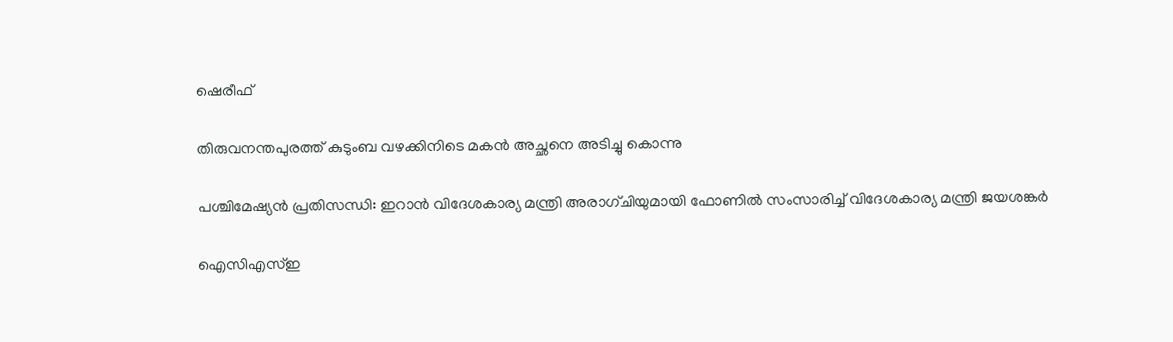ഷെരീഫ്

തിരുവനന്തപുരത്ത് കുടുംബ വഴക്കിനിടെ മകൻ അച്ഛനെ അടിച്ചു കൊന്നു

പശ്ചിമേഷ്യൻ പ്രതിസന്ധി: ഇറാൻ വിദേശകാര്യ മന്ത്രി അരാഗ്ചിയുമായി ഫോണിൽ സംസാരിച്ച് വിദേശകാര്യ മന്ത്രി ജയശങ്കർ

ഐസിഎസ്ഇ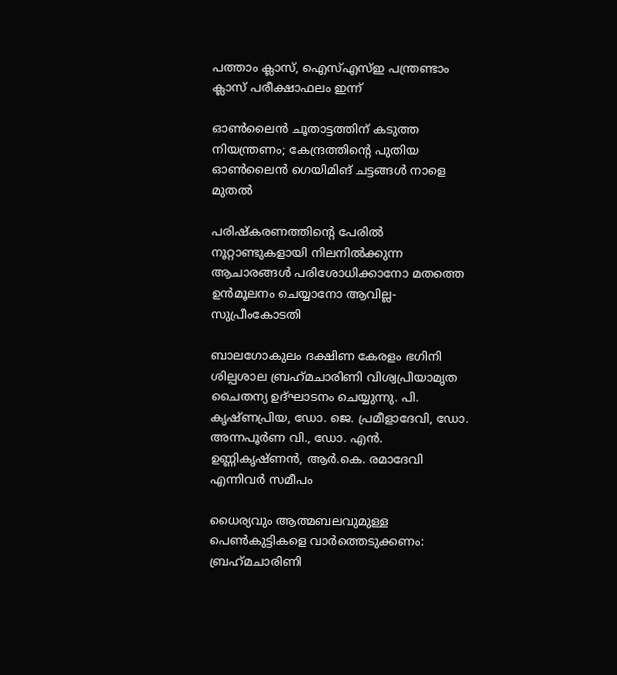പത്താം ക്ലാസ്, ഐസ്എസ്ഇ പന്ത്രണ്ടാം ക്ലാസ് പരീക്ഷാഫലം ഇന്ന്

ഓൺലൈൻ ചൂതാട്ടത്തിന് കടുത്ത നിയന്ത്രണം; കേന്ദ്രത്തിന്റെ പുതിയ ഓൺലൈൻ ഗെയിമിങ് ചട്ടങ്ങൾ നാളെ മുതൽ

പരിഷ്കരണത്തിന്റെ പേരിൽ നൂറ്റാണ്ടുകളായി നിലനിൽക്കുന്ന ആചാരങ്ങൾ പരിശോധിക്കാനോ മതത്തെ ഉൻമൂലനം ചെയ്യാനോ ആവില്ല- സുപ്രീംകോടതി

ബാലഗോകുലം ദക്ഷിണ കേരളം ഭഗിനി ശില്പശാല ബ്രഹ്‌മചാരിണി വിശ്വപ്രിയാമൃത ചൈതന്യ ഉദ്ഘാടനം ചെയ്യുന്നു. പി. കൃഷ്ണപ്രിയ, ഡോ. ജെ. പ്രമീളാദേവി, ഡോ. അന്നപൂര്‍ണ വി., ഡോ. എന്‍. ഉണ്ണികൃഷ്ണന്‍, ആര്‍.കെ. രമാദേവി എന്നിവര്‍ സമീപം

ധൈര്യവും ആത്മബലവുമുള്ള പെണ്‍കുട്ടികളെ വാര്‍ത്തെടുക്കണം: ബ്രഹ്‌മചാരിണി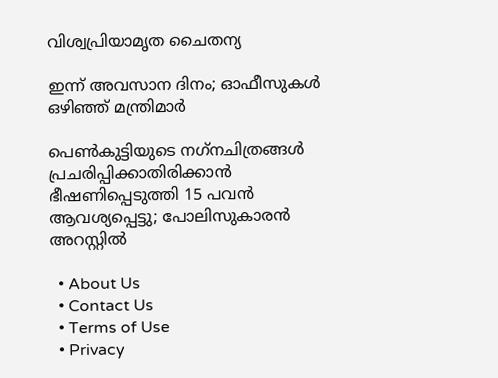വിശ്വപ്രിയാമൃത ചൈതന്യ

ഇന്ന് അവസാന ദിനം; ഓഫീസുകള്‍ ഒഴിഞ്ഞ് മന്ത്രിമാര്‍

പെണ്‍കുട്ടിയുടെ നഗ്‌നചിത്രങ്ങള്‍ പ്രചരിപ്പിക്കാതിരിക്കാൻ ഭീഷണിപ്പെടുത്തി 15 പവന്‍ ആവശ്യപ്പെട്ടു; പോലിസുകാരന്‍ അറസ്റ്റില്‍

  • About Us
  • Contact Us
  • Terms of Use
  • Privacy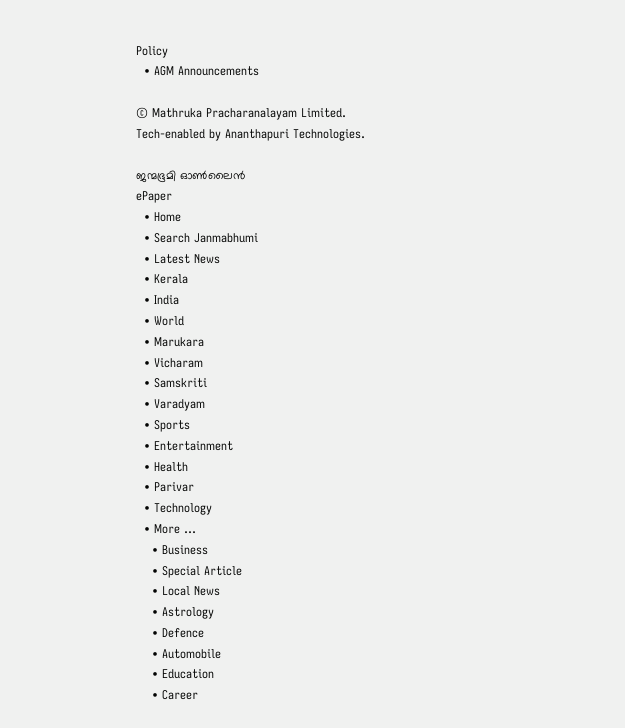Policy
  • AGM Announcements

© Mathruka Pracharanalayam Limited.
Tech-enabled by Ananthapuri Technologies.

ജന്മഭൂമി ഓണ്‍ലൈന്‍
ePaper
  • Home
  • Search Janmabhumi
  • Latest News
  • Kerala
  • India
  • World
  • Marukara
  • Vicharam
  • Samskriti
  • Varadyam
  • Sports
  • Entertainment
  • Health
  • Parivar
  • Technology
  • More …
    • Business
    • Special Article
    • Local News
    • Astrology
    • Defence
    • Automobile
    • Education
    • Career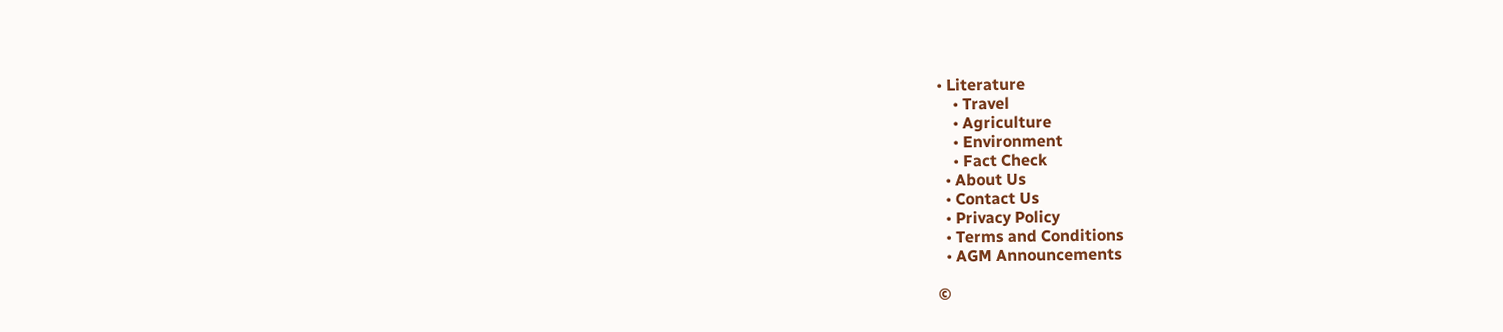• Literature
    • Travel
    • Agriculture
    • Environment
    • Fact Check
  • About Us
  • Contact Us
  • Privacy Policy
  • Terms and Conditions
  • AGM Announcements

©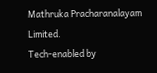Mathruka Pracharanalayam Limited.
Tech-enabled by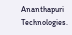Ananthapuri Technologies.